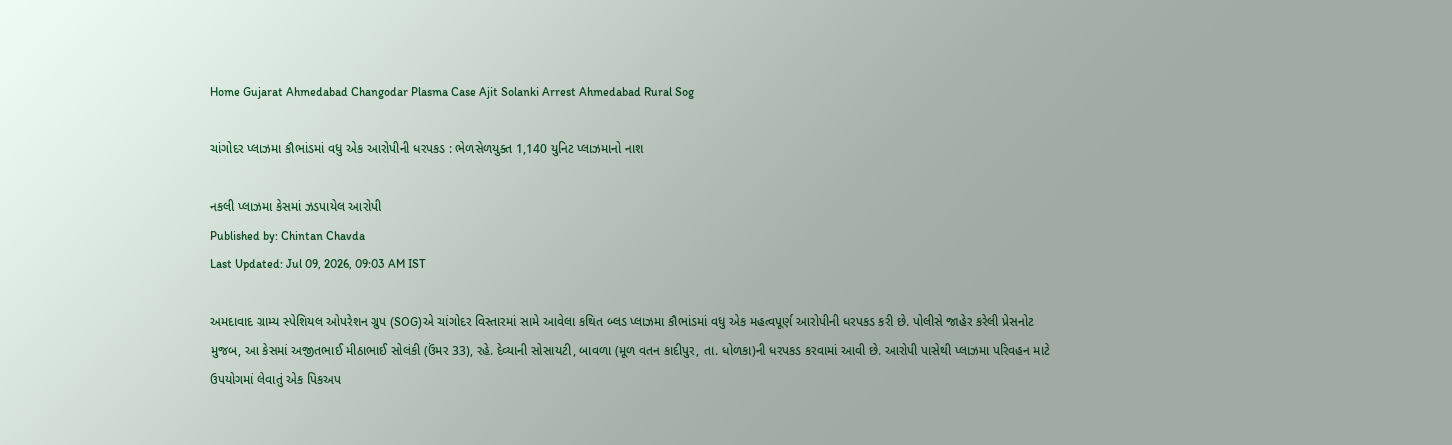Home Gujarat Ahmedabad Changodar Plasma Case Ajit Solanki Arrest Ahmedabad Rural Sog

ચાંગોદર પ્લાઝમા કૌભાંડમાં વધુ એક આરોપીની ધરપકડ : ભેળસેળયુક્ત 1,140 યુનિટ પ્લાઝમાનો નાશ

નકલી પ્લાઝમા કેસમાં ઝડપાયેલ આરોપી
Published by: Chintan Chavda
Last Updated: Jul 09, 2026, 09:03 AM IST

અમદાવાદ ગ્રામ્ય સ્પેશિયલ ઓપરેશન ગ્રુપ (SOG)એ ચાંગોદર વિસ્તારમાં સામે આવેલા કથિત બ્લડ પ્લાઝમા કૌભાંડમાં વધુ એક મહત્વપૂર્ણ આરોપીની ધરપકડ કરી છે. પોલીસે જાહેર કરેલી પ્રેસનોટ મુજબ, આ કેસમાં અજીતભાઈ મીઠાભાઈ સોલંકી (ઉંમર 33), રહે. દેવ્યાની સોસાયટી, બાવળા (મૂળ વતન કાદીપુર, તા. ધોળકા)ની ધરપકડ કરવામાં આવી છે. આરોપી પાસેથી પ્લાઝમા પરિવહન માટે ઉપયોગમાં લેવાતું એક પિકઅપ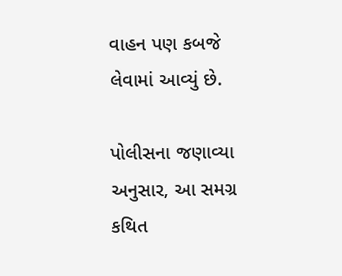વાહન પણ કબજે લેવામાં આવ્યું છે.

પોલીસના જણાવ્યા અનુસાર, આ સમગ્ર કથિત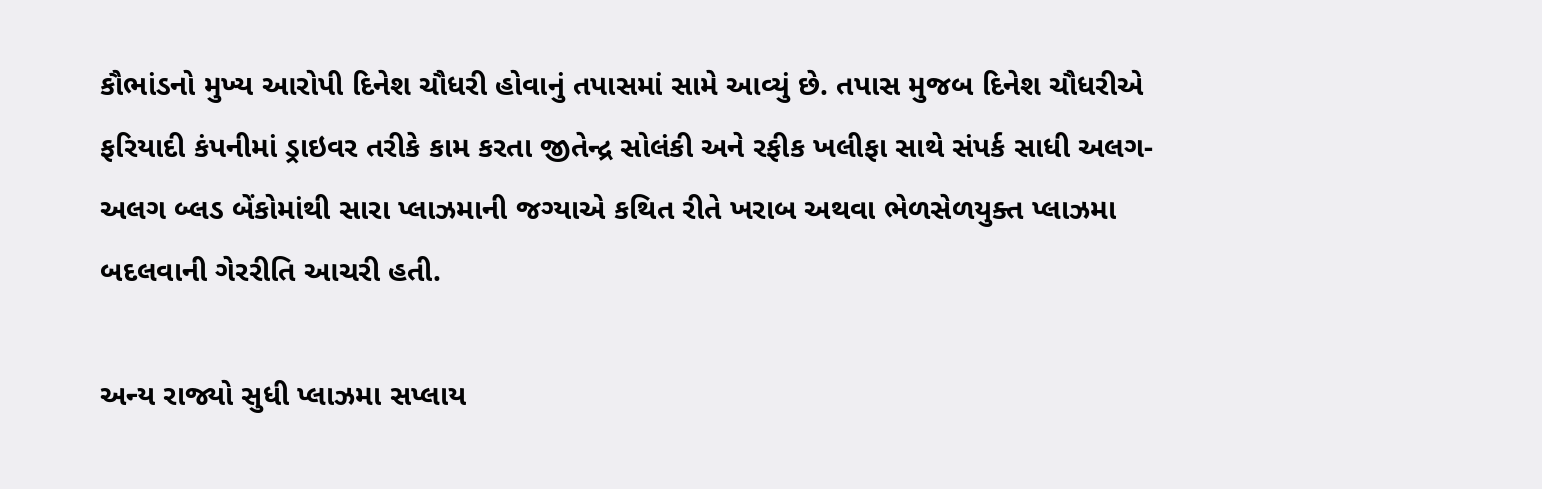કૌભાંડનો મુખ્ય આરોપી દિનેશ ચૌધરી હોવાનું તપાસમાં સામે આવ્યું છે. તપાસ મુજબ દિનેશ ચૌધરીએ ફરિયાદી કંપનીમાં ડ્રાઇવર તરીકે કામ કરતા જીતેન્દ્ર સોલંકી અને રફીક ખલીફા સાથે સંપર્ક સાધી અલગ-અલગ બ્લડ બેંકોમાંથી સારા પ્લાઝમાની જગ્યાએ કથિત રીતે ખરાબ અથવા ભેળસેળયુક્ત પ્લાઝમા બદલવાની ગેરરીતિ આચરી હતી.

અન્ય રાજ્યો સુધી પ્લાઝમા સપ્લાય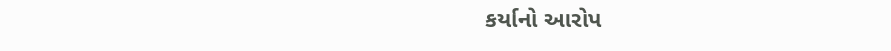કર્યાનો આરોપ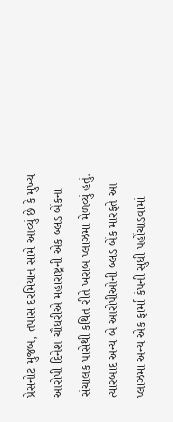પ્રેસનોટ મુજબ, તપાસ દરમિયાન સામે આવ્યું છે કે મુખ્ય આરોપી દિનેશ ચૌધરીએ મહારાષ્ટ્રની એક બ્લડ બેંકના સંચાલક પાસેથી કથિત રીતે ખરાબ પ્લાઝમા મેળવ્યું હતું. ત્યારબાદ અન્ય બે આરોપીઓની બ્લડ બેંક મારફતે આ પ્લાઝમા અન્ય એક ફાર્મા કંપની સુધી પહોંચાડવામાં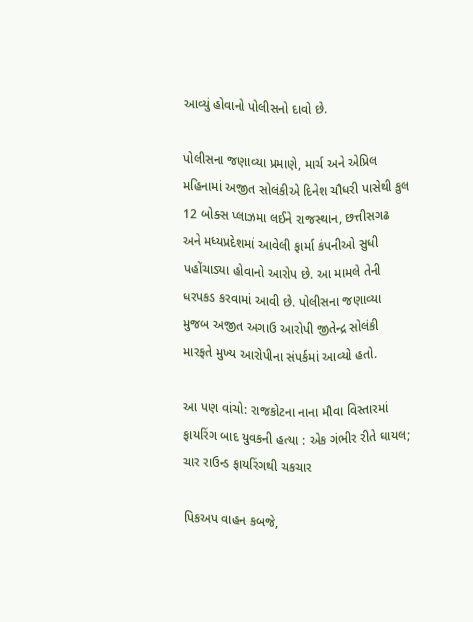આવ્યું હોવાનો પોલીસનો દાવો છે.

પોલીસના જણાવ્યા પ્રમાણે, માર્ચ અને એપ્રિલ મહિનામાં અજીત સોલંકીએ દિનેશ ચૌધરી પાસેથી કુલ 12 બોક્સ પ્લાઝમા લઈને રાજસ્થાન, છત્તીસગઢ અને મધ્યપ્રદેશમાં આવેલી ફાર્મા કંપનીઓ સુધી પહોંચાડ્યા હોવાનો આરોપ છે. આ મામલે તેની ધરપકડ કરવામાં આવી છે. પોલીસના જણાવ્યા મુજબ અજીત અગાઉ આરોપી જીતેન્દ્ર સોલંકી મારફતે મુખ્ય આરોપીના સંપર્કમાં આવ્યો હતો.

આ પણ વાંચો: રાજકોટના નાના મૌવા વિસ્તારમાં ફાયરિંગ બાદ યુવકની હત્યા : એક ગંભીર રીતે ઘાયલ; ચાર રાઉન્ડ ફાયરિંગથી ચકચાર

પિકઅપ વાહન કબજે,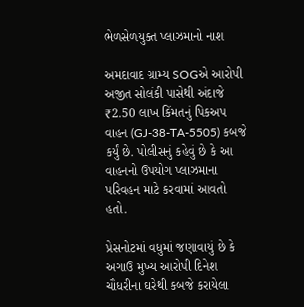ભેળસેળયુક્ત પ્લાઝમાનો નાશ

અમદાવાદ ગ્રામ્ય SOGએ આરોપી અજીત સોલંકી પાસેથી અંદાજે ₹2.50 લાખ કિંમતનું પિકઅપ વાહન (GJ-38-TA-5505) કબજે કર્યું છે. પોલીસનું કહેવું છે કે આ વાહનનો ઉપયોગ પ્લાઝમાના પરિવહન માટે કરવામાં આવતો હતો.

પ્રેસનોટમાં વધુમાં જણાવાયું છે કે અગાઉ મુખ્ય આરોપી દિનેશ ચૌધરીના ઘરેથી કબજે કરાયેલા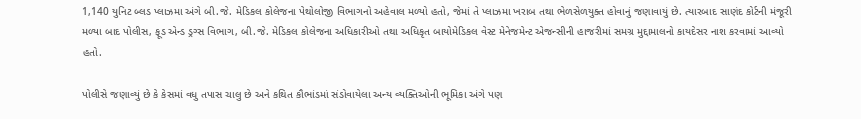1,140 યુનિટ બ્લડ પ્લાઝમા અંગે બી.જે. મેડિકલ કોલેજના પેથોલોજી વિભાગનો અહેવાલ મળ્યો હતો, જેમાં તે પ્લાઝમા ખરાબ તથા ભેળસેળયુક્ત હોવાનું જણાવાયું છે. ત્યારબાદ સાણંદ કોર્ટની મંજૂરી મળ્યા બાદ પોલીસ, ફૂડ એન્ડ ડ્રગ્સ વિભાગ, બી.જે. મેડિકલ કોલેજના અધિકારીઓ તથા અધિકૃત બાયોમેડિકલ વેસ્ટ મેનેજમેન્ટ એજન્સીની હાજરીમાં સમગ્ર મુદ્દામાલનો કાયદેસર નાશ કરવામાં આવ્યો હતો.

પોલીસે જણાવ્યું છે કે કેસમાં વધુ તપાસ ચાલુ છે અને કથિત કૌભાંડમાં સંડોવાયેલા અન્ય વ્યક્તિઓની ભૂમિકા અંગે પણ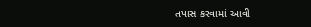તપાસ કરવામાં આવી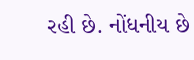રહી છે. નોંધનીય છે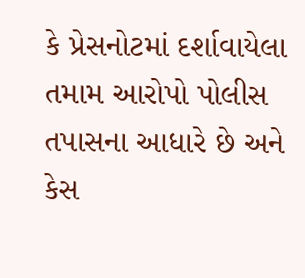કે પ્રેસનોટમાં દર્શાવાયેલા તમામ આરોપો પોલીસ તપાસના આધારે છે અને કેસ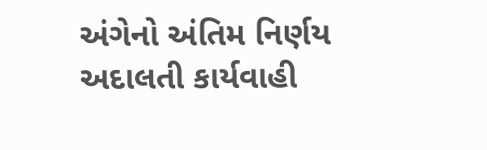અંગેનો અંતિમ નિર્ણય અદાલતી કાર્યવાહી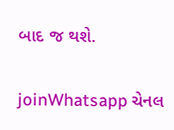બાદ જ થશે.

joinWhatsapp ચેનલ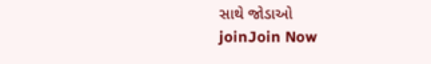સાથે જોડાઓ
joinJoin Now